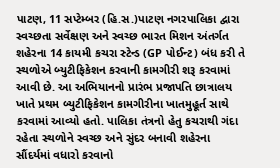પાટણ, 11 સપ્ટેમ્બર (હિ.સ.)પાટણ નગરપાલિકા દ્વારા સ્વચ્છતા સર્વેક્ષણ અને સ્વચ્છ ભારત મિશન અંતર્ગત શહેરના 14 કાયમી કચરા સ્ટેન્ડ (GP પોઈન્ટ) બંધ કરી તે સ્થળોએ બ્યુટીફિકેશન કરવાની કામગીરી શરૂ કરવામાં આવી છે. આ અભિયાનનો પ્રારંભ પ્રજાપતિ છાત્રાલય ખાતે પ્રથમ બ્યુટીફિકેશન કામગીરીના ખાતમુહૂર્ત સાથે કરવામાં આવ્યો હતો. પાલિકા તંત્રનો હેતુ કચરાથી ગંદા રહેતા સ્થળોને સ્વચ્છ અને સુંદર બનાવી શહેરના સૌંદર્યમાં વધારો કરવાનો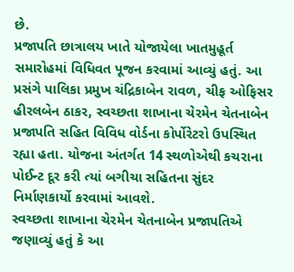છે.
પ્રજાપતિ છાત્રાલય ખાતે યોજાયેલા ખાતમુહૂર્ત સમારોહમાં વિધિવત પૂજન કરવામાં આવ્યું હતું. આ પ્રસંગે પાલિકા પ્રમુખ ચંદ્રિકાબેન રાવળ, ચીફ ઓફિસર હીરલબેન ઠાકર, સ્વચ્છતા શાખાના ચેરમેન ચેતનાબેન પ્રજાપતિ સહિત વિવિધ વોર્ડના કોર્પોરેટરો ઉપસ્થિત રહ્યા હતા. યોજના અંતર્ગત 14 સ્થળોએથી કચરાના પોઈન્ટ દૂર કરી ત્યાં બગીચા સહિતના સુંદર નિર્માણકાર્યો કરવામાં આવશે.
સ્વચ્છતા શાખાના ચેરમેન ચેતનાબેન પ્રજાપતિએ જણાવ્યું હતું કે આ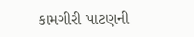કામગીરી પાટણની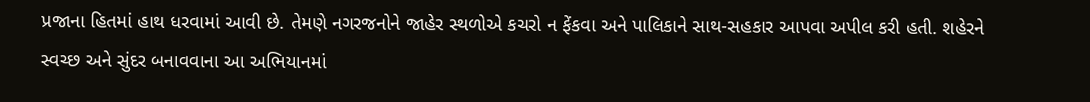પ્રજાના હિતમાં હાથ ધરવામાં આવી છે. તેમણે નગરજનોને જાહેર સ્થળોએ કચરો ન ફેંકવા અને પાલિકાને સાથ-સહકાર આપવા અપીલ કરી હતી. શહેરને સ્વચ્છ અને સુંદર બનાવવાના આ અભિયાનમાં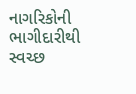નાગરિકોની ભાગીદારીથી સ્વચ્છ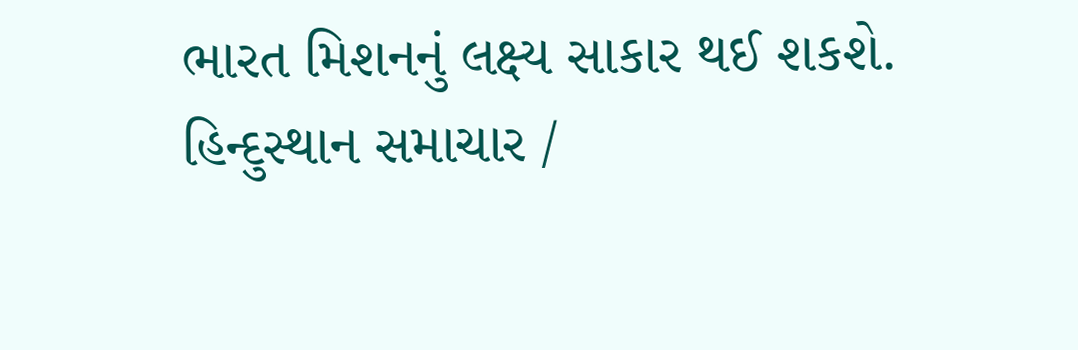ભારત મિશનનું લક્ષ્ય સાકાર થઈ શકશે.
હિન્દુસ્થાન સમાચાર /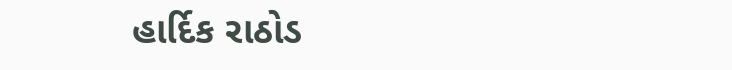હાર્દિક રાઠોડ